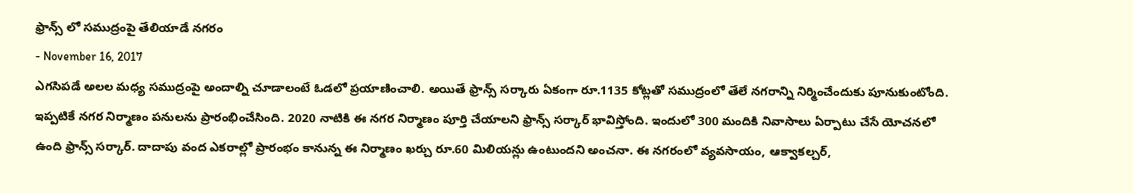ఫ్రాన్స్ లో సముద్రంపై తేలియాడే నగరం
- November 16, 2017
ఎగసిపడే అలల మధ్య సముద్రంపై అందాల్ని చూడాలంటే ఓడలో ప్రయాణించాలి. అయితే ఫ్రాన్స్ సర్కారు ఏకంగా రూ.1135 కోట్లతో సముద్రంలో తేలే నగరాన్ని నిర్మించేందుకు పూనుకుంటోంది. ఇప్పటికే నగర నిర్మాణం పనులను ప్రారంభించేసింది. 2020 నాటికి ఈ నగర నిర్మాణం పూర్తి చేయాలని ఫ్రాన్స్ సర్కార్ భావిస్తోంది. ఇందులో 300 మందికి నివాసాలు ఏర్పాటు చేసే యోచనలో ఉంది ఫ్రాన్స్ సర్కార్. దాదాపు వంద ఎకరాల్లో ప్రారంభం కానున్న ఈ నిర్మాణం ఖర్చు రూ.60 మిలియన్లు ఉంటుందని అంచనా. ఈ నగరంలో వ్యవసాయం, ఆక్వాకల్చర్,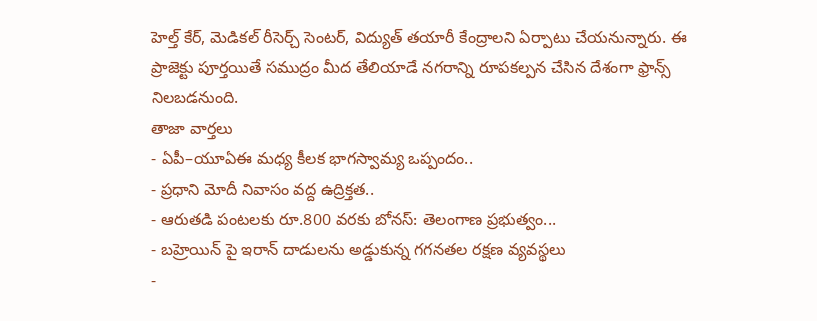హెల్త్ కేర్, మెడికల్ రీసెర్చ్ సెంటర్, విద్యుత్ తయారీ కేంద్రాలని ఏర్పాటు చేయనున్నారు. ఈ ప్రాజెక్టు పూర్తయితే సముద్రం మీద తేలియాడే నగరాన్ని రూపకల్పన చేసిన దేశంగా ఫ్రాన్స్ నిలబడనుంది.
తాజా వార్తలు
- ఏపీ–యూఏఈ మధ్య కీలక భాగస్వామ్య ఒప్పందం..
- ప్రధాని మోదీ నివాసం వద్ద ఉద్రిక్తత..
- ఆరుతడి పంటలకు రూ.800 వరకు బోనస్: తెలంగాణ ప్రభుత్వం...
- బహ్రెయిన్ పై ఇరాన్ దాడులను అడ్డుకున్న గగనతల రక్షణ వ్యవస్థలు
-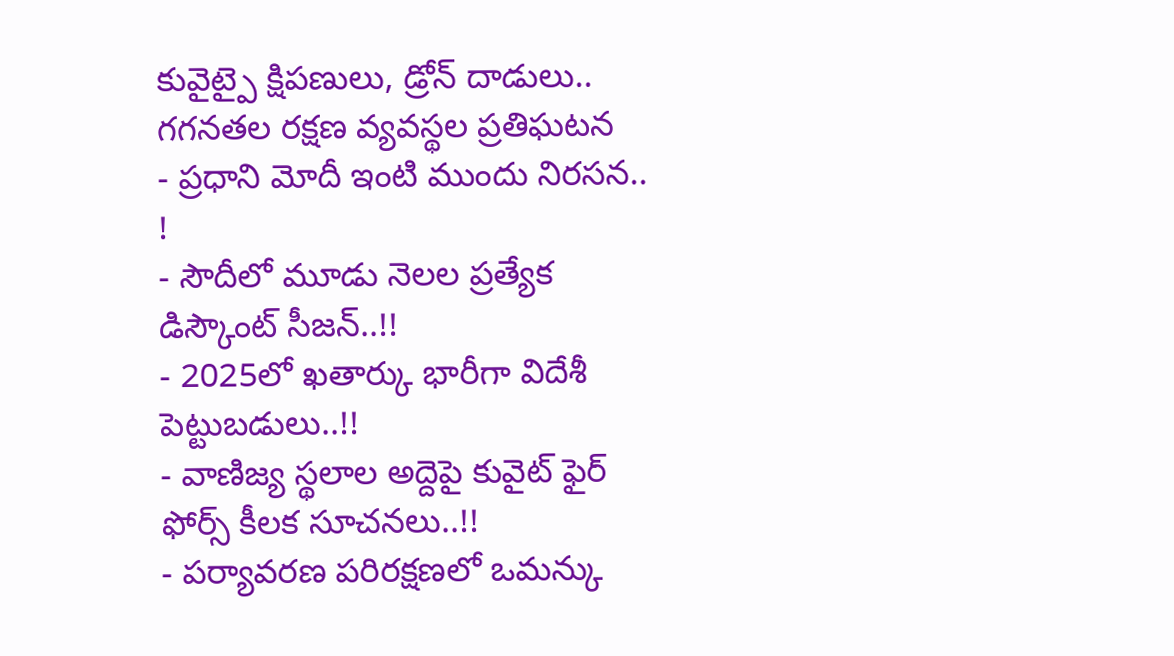కువైట్పై క్షిపణులు, డ్రోన్ దాడులు.. గగనతల రక్షణ వ్యవస్థల ప్రతిఘటన
- ప్రధాని మోదీ ఇంటి ముందు నిరసన.. !
- సౌదీలో మూడు నెలల ప్రత్యేక డిస్కౌంట్ సీజన్..!!
- 2025లో ఖతార్కు భారీగా విదేశీ పెట్టుబడులు..!!
- వాణిజ్య స్థలాల అద్దెపై కువైట్ ఫైర్ ఫోర్స్ కీలక సూచనలు..!!
- పర్యావరణ పరిరక్షణలో ఒమన్కు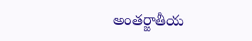అంతర్జాతీయ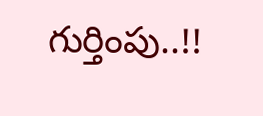గుర్తింపు..!!